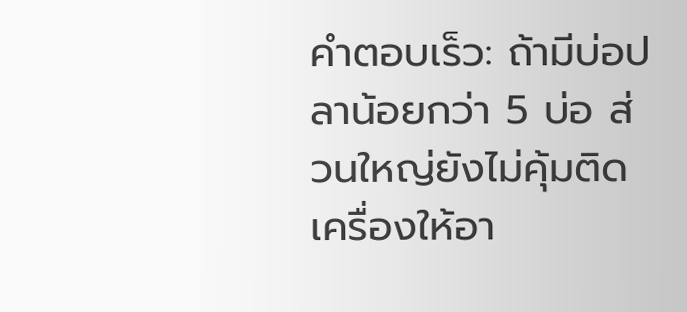คำตอบเร็ว: ถ้ามีบ่อปลาน้อยกว่า 5 บ่อ ส่วนใหญ่ยังไม่คุ้มติดเครื่องให้อา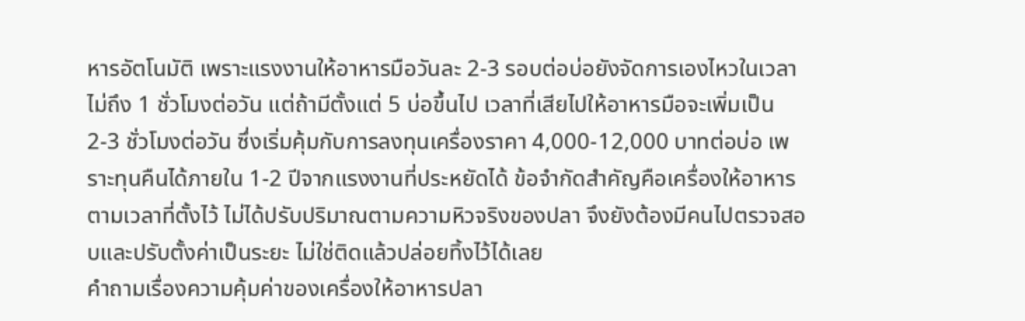หารอัตโนมัติ เพราะแรงงานให้อาหารมือวันละ 2-3 รอบต่อบ่อยังจัดการเองไหวในเวลาไม่ถึง 1 ชั่วโมงต่อวัน แต่ถ้ามีตั้งแต่ 5 บ่อขึ้นไป เวลาที่เสียไปให้อาหารมือจะเพิ่มเป็น 2-3 ชั่วโมงต่อวัน ซึ่งเริ่มคุ้มกับการลงทุนเครื่องราคา 4,000-12,000 บาทต่อบ่อ เพราะทุนคืนได้ภายใน 1-2 ปีจากแรงงานที่ประหยัดได้ ข้อจำกัดสำคัญคือเครื่องให้อาหารตามเวลาที่ตั้งไว้ ไม่ได้ปรับปริมาณตามความหิวจริงของปลา จึงยังต้องมีคนไปตรวจสอบและปรับตั้งค่าเป็นระยะ ไม่ใช่ติดแล้วปล่อยทิ้งไว้ได้เลย
คำถามเรื่องความคุ้มค่าของเครื่องให้อาหารปลา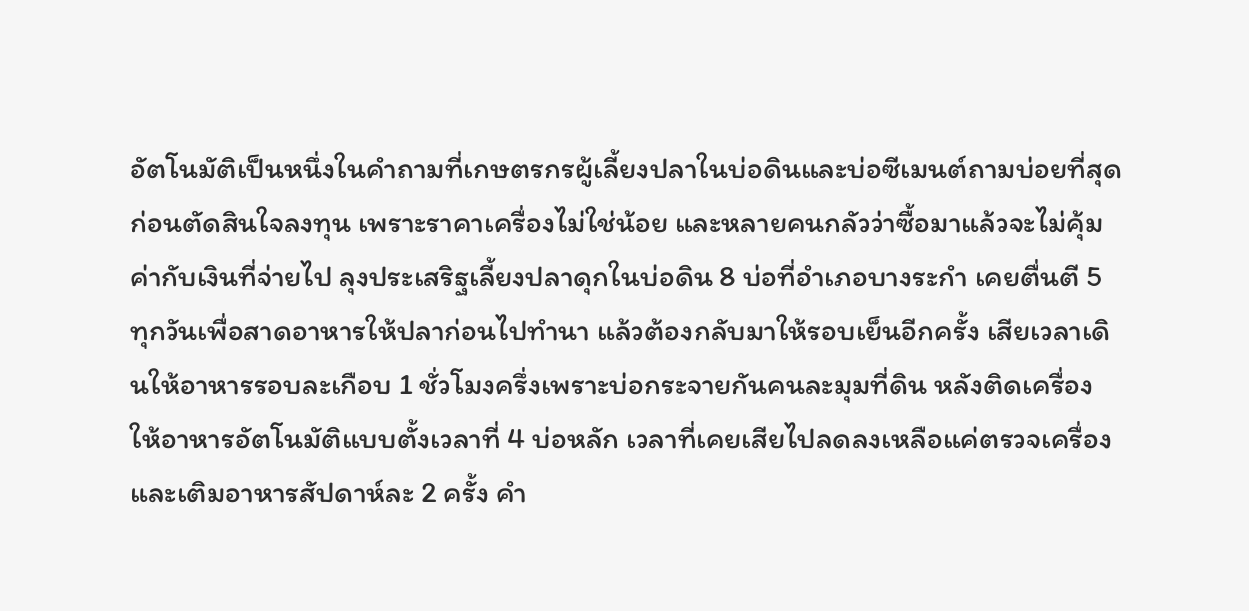อัตโนมัติเป็นหนึ่งในคำถามที่เกษตรกรผู้เลี้ยงปลาในบ่อดินและบ่อซีเมนต์ถามบ่อยที่สุดก่อนตัดสินใจลงทุน เพราะราคาเครื่องไม่ใช่น้อย และหลายคนกลัวว่าซื้อมาแล้วจะไม่คุ้มค่ากับเงินที่จ่ายไป ลุงประเสริฐเลี้ยงปลาดุกในบ่อดิน 8 บ่อที่อำเภอบางระกำ เคยตื่นตี 5 ทุกวันเพื่อสาดอาหารให้ปลาก่อนไปทำนา แล้วต้องกลับมาให้รอบเย็นอีกครั้ง เสียเวลาเดินให้อาหารรอบละเกือบ 1 ชั่วโมงครึ่งเพราะบ่อกระจายกันคนละมุมที่ดิน หลังติดเครื่องให้อาหารอัตโนมัติแบบตั้งเวลาที่ 4 บ่อหลัก เวลาที่เคยเสียไปลดลงเหลือแค่ตรวจเครื่องและเติมอาหารสัปดาห์ละ 2 ครั้ง คำ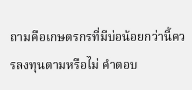ถามคือเกษตรกรที่มีบ่อน้อยกว่านี้ควรลงทุนตามหรือไม่ คำตอบ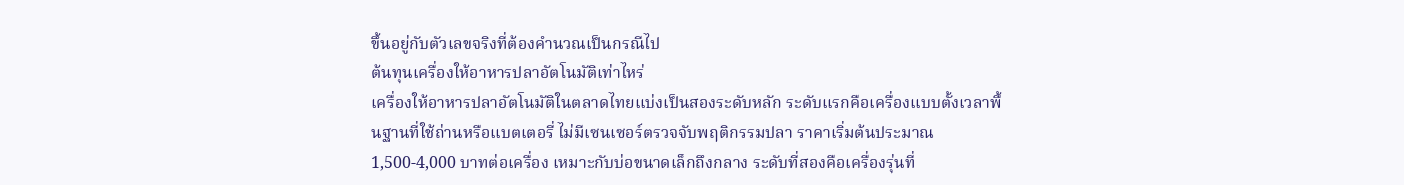ขึ้นอยู่กับตัวเลขจริงที่ต้องคำนวณเป็นกรณีไป
ต้นทุนเครื่องให้อาหารปลาอัตโนมัติเท่าไหร่
เครื่องให้อาหารปลาอัตโนมัติในตลาดไทยแบ่งเป็นสองระดับหลัก ระดับแรกคือเครื่องแบบตั้งเวลาพื้นฐานที่ใช้ถ่านหรือแบตเตอรี่ ไม่มีเซนเซอร์ตรวจจับพฤติกรรมปลา ราคาเริ่มต้นประมาณ 1,500-4,000 บาทต่อเครื่อง เหมาะกับบ่อขนาดเล็กถึงกลาง ระดับที่สองคือเครื่องรุ่นที่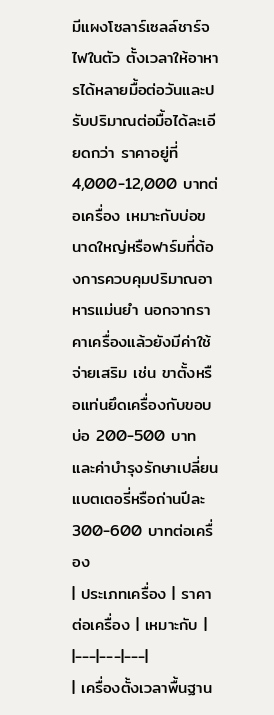มีแผงโซลาร์เซลล์ชาร์จไฟในตัว ตั้งเวลาให้อาหารได้หลายมื้อต่อวันและปรับปริมาณต่อมื้อได้ละเอียดกว่า ราคาอยู่ที่ 4,000-12,000 บาทต่อเครื่อง เหมาะกับบ่อขนาดใหญ่หรือฟาร์มที่ต้องการควบคุมปริมาณอาหารแม่นยำ นอกจากราคาเครื่องแล้วยังมีค่าใช้จ่ายเสริม เช่น ขาตั้งหรือแท่นยึดเครื่องกับขอบบ่อ 200-500 บาท และค่าบำรุงรักษาเปลี่ยนแบตเตอรี่หรือถ่านปีละ 300-600 บาทต่อเครื่อง
| ประเภทเครื่อง | ราคาต่อเครื่อง | เหมาะกับ |
|---|---|---|
| เครื่องตั้งเวลาพื้นฐาน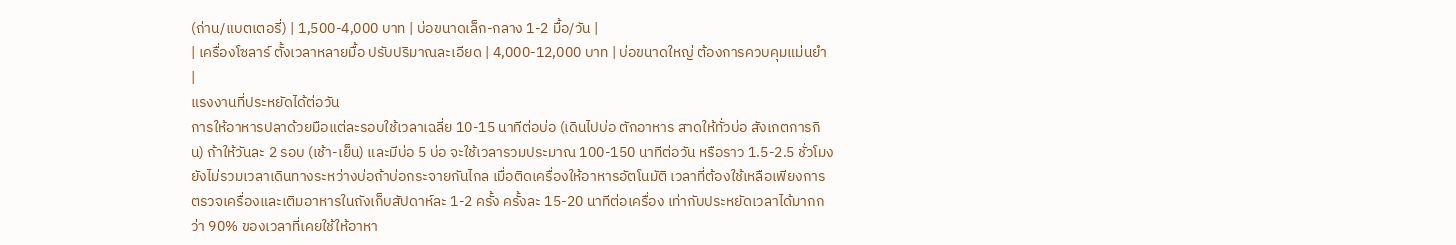(ถ่าน/แบตเตอรี่) | 1,500-4,000 บาท | บ่อขนาดเล็ก-กลาง 1-2 มื้อ/วัน |
| เครื่องโซลาร์ ตั้งเวลาหลายมื้อ ปรับปริมาณละเอียด | 4,000-12,000 บาท | บ่อขนาดใหญ่ ต้องการควบคุมแม่นยำ |
แรงงานที่ประหยัดได้ต่อวัน
การให้อาหารปลาด้วยมือแต่ละรอบใช้เวลาเฉลี่ย 10-15 นาทีต่อบ่อ (เดินไปบ่อ ตักอาหาร สาดให้ทั่วบ่อ สังเกตการกิน) ถ้าให้วันละ 2 รอบ (เช้า-เย็น) และมีบ่อ 5 บ่อ จะใช้เวลารวมประมาณ 100-150 นาทีต่อวัน หรือราว 1.5-2.5 ชั่วโมง ยังไม่รวมเวลาเดินทางระหว่างบ่อถ้าบ่อกระจายกันไกล เมื่อติดเครื่องให้อาหารอัตโนมัติ เวลาที่ต้องใช้เหลือเพียงการตรวจเครื่องและเติมอาหารในถังเก็บสัปดาห์ละ 1-2 ครั้ง ครั้งละ 15-20 นาทีต่อเครื่อง เท่ากับประหยัดเวลาได้มากกว่า 90% ของเวลาที่เคยใช้ให้อาหา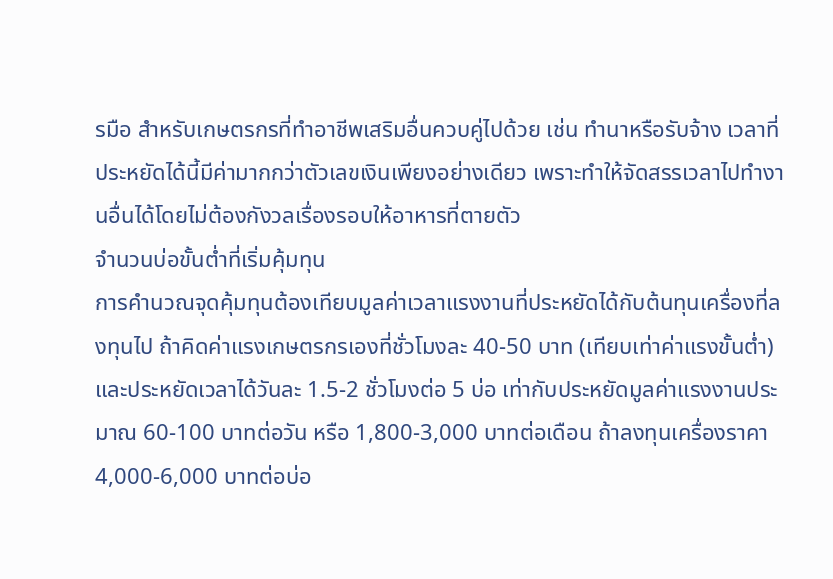รมือ สำหรับเกษตรกรที่ทำอาชีพเสริมอื่นควบคู่ไปด้วย เช่น ทำนาหรือรับจ้าง เวลาที่ประหยัดได้นี้มีค่ามากกว่าตัวเลขเงินเพียงอย่างเดียว เพราะทำให้จัดสรรเวลาไปทำงานอื่นได้โดยไม่ต้องกังวลเรื่องรอบให้อาหารที่ตายตัว
จำนวนบ่อขั้นต่ำที่เริ่มคุ้มทุน
การคำนวณจุดคุ้มทุนต้องเทียบมูลค่าเวลาแรงงานที่ประหยัดได้กับต้นทุนเครื่องที่ลงทุนไป ถ้าคิดค่าแรงเกษตรกรเองที่ชั่วโมงละ 40-50 บาท (เทียบเท่าค่าแรงขั้นต่ำ) และประหยัดเวลาได้วันละ 1.5-2 ชั่วโมงต่อ 5 บ่อ เท่ากับประหยัดมูลค่าแรงงานประมาณ 60-100 บาทต่อวัน หรือ 1,800-3,000 บาทต่อเดือน ถ้าลงทุนเครื่องราคา 4,000-6,000 บาทต่อบ่อ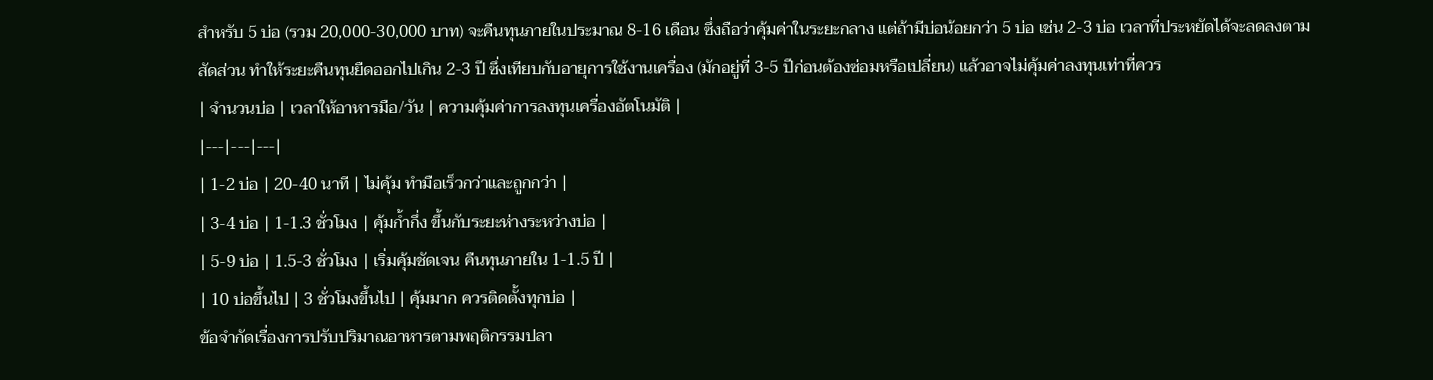สำหรับ 5 บ่อ (รวม 20,000-30,000 บาท) จะคืนทุนภายในประมาณ 8-16 เดือน ซึ่งถือว่าคุ้มค่าในระยะกลาง แต่ถ้ามีบ่อน้อยกว่า 5 บ่อ เช่น 2-3 บ่อ เวลาที่ประหยัดได้จะลดลงตามสัดส่วน ทำให้ระยะคืนทุนยืดออกไปเกิน 2-3 ปี ซึ่งเทียบกับอายุการใช้งานเครื่อง (มักอยู่ที่ 3-5 ปีก่อนต้องซ่อมหรือเปลี่ยน) แล้วอาจไม่คุ้มค่าลงทุนเท่าที่ควร
| จำนวนบ่อ | เวลาให้อาหารมือ/วัน | ความคุ้มค่าการลงทุนเครื่องอัตโนมัติ |
|---|---|---|
| 1-2 บ่อ | 20-40 นาที | ไม่คุ้ม ทำมือเร็วกว่าและถูกกว่า |
| 3-4 บ่อ | 1-1.3 ชั่วโมง | คุ้มก้ำกึ่ง ขึ้นกับระยะห่างระหว่างบ่อ |
| 5-9 บ่อ | 1.5-3 ชั่วโมง | เริ่มคุ้มชัดเจน คืนทุนภายใน 1-1.5 ปี |
| 10 บ่อขึ้นไป | 3 ชั่วโมงขึ้นไป | คุ้มมาก ควรติดตั้งทุกบ่อ |
ข้อจำกัดเรื่องการปรับปริมาณอาหารตามพฤติกรรมปลา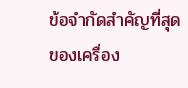ข้อจำกัดสำคัญที่สุดของเครื่อง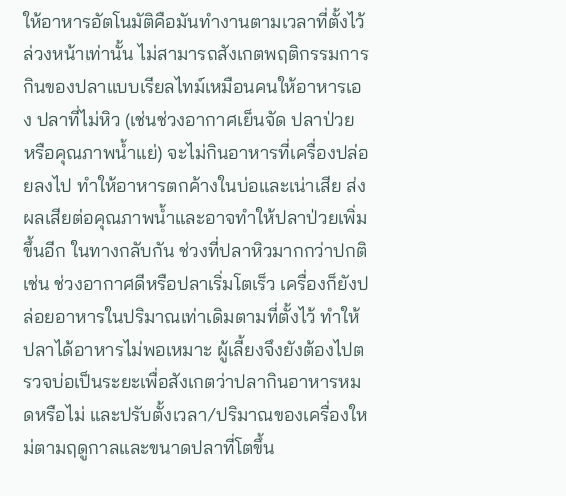ให้อาหารอัตโนมัติคือมันทำงานตามเวลาที่ตั้งไว้ล่วงหน้าเท่านั้น ไม่สามารถสังเกตพฤติกรรมการกินของปลาแบบเรียลไทม์เหมือนคนให้อาหารเอง ปลาที่ไม่หิว (เช่นช่วงอากาศเย็นจัด ปลาป่วย หรือคุณภาพน้ำแย่) จะไม่กินอาหารที่เครื่องปล่อยลงไป ทำให้อาหารตกค้างในบ่อและเน่าเสีย ส่งผลเสียต่อคุณภาพน้ำและอาจทำให้ปลาป่วยเพิ่มขึ้นอีก ในทางกลับกัน ช่วงที่ปลาหิวมากกว่าปกติ เช่น ช่วงอากาศดีหรือปลาเริ่มโตเร็ว เครื่องก็ยังปล่อยอาหารในปริมาณเท่าเดิมตามที่ตั้งไว้ ทำให้ปลาได้อาหารไม่พอเหมาะ ผู้เลี้ยงจึงยังต้องไปตรวจบ่อเป็นระยะเพื่อสังเกตว่าปลากินอาหารหมดหรือไม่ และปรับตั้งเวลา/ปริมาณของเครื่องใหม่ตามฤดูกาลและขนาดปลาที่โตขึ้น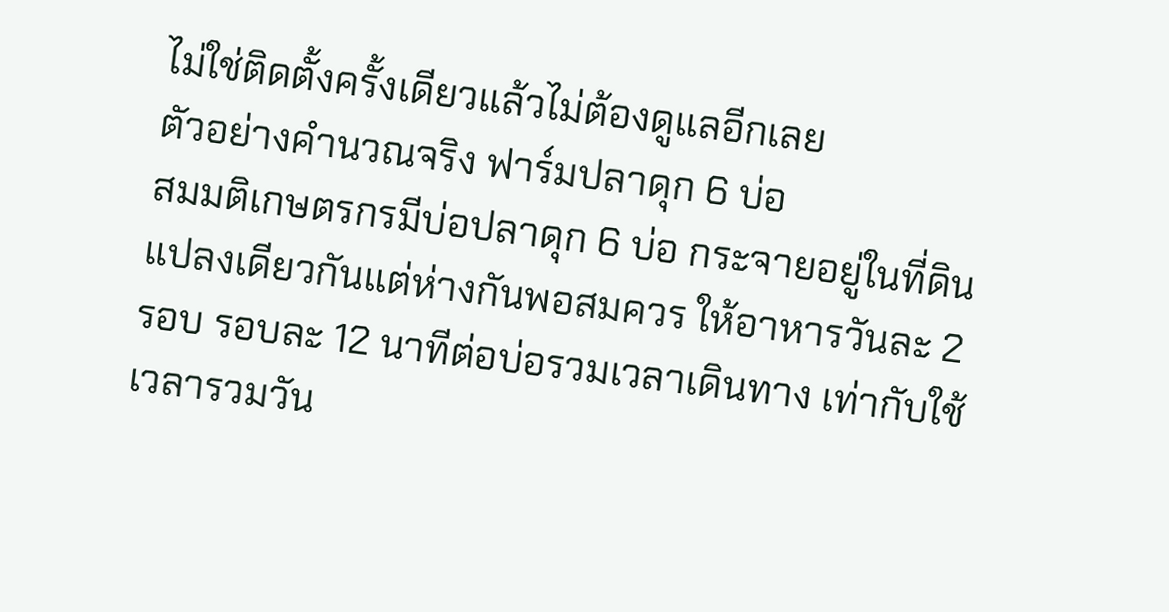ไม่ใช่ติดตั้งครั้งเดียวแล้วไม่ต้องดูแลอีกเลย
ตัวอย่างคำนวณจริง ฟาร์มปลาดุก 6 บ่อ
สมมติเกษตรกรมีบ่อปลาดุก 6 บ่อ กระจายอยู่ในที่ดินแปลงเดียวกันแต่ห่างกันพอสมควร ให้อาหารวันละ 2 รอบ รอบละ 12 นาทีต่อบ่อรวมเวลาเดินทาง เท่ากับใช้เวลารวมวัน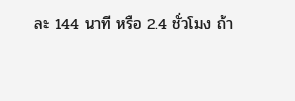ละ 144 นาที หรือ 2.4 ชั่วโมง ถ้า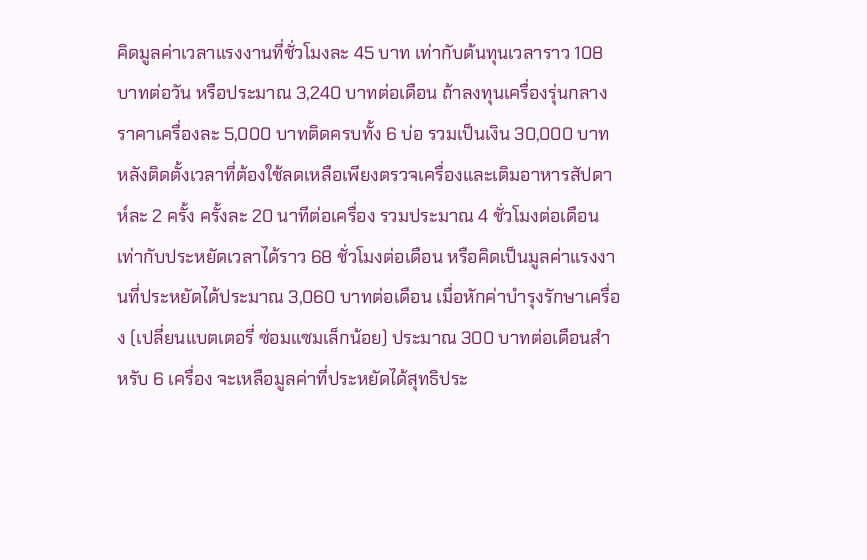คิดมูลค่าเวลาแรงงานที่ชั่วโมงละ 45 บาท เท่ากับต้นทุนเวลาราว 108 บาทต่อวัน หรือประมาณ 3,240 บาทต่อเดือน ถ้าลงทุนเครื่องรุ่นกลางราคาเครื่องละ 5,000 บาทติดครบทั้ง 6 บ่อ รวมเป็นเงิน 30,000 บาท หลังติดตั้งเวลาที่ต้องใช้ลดเหลือเพียงตรวจเครื่องและเติมอาหารสัปดาห์ละ 2 ครั้ง ครั้งละ 20 นาทีต่อเครื่อง รวมประมาณ 4 ชั่วโมงต่อเดือน เท่ากับประหยัดเวลาได้ราว 68 ชั่วโมงต่อเดือน หรือคิดเป็นมูลค่าแรงงานที่ประหยัดได้ประมาณ 3,060 บาทต่อเดือน เมื่อหักค่าบำรุงรักษาเครื่อง (เปลี่ยนแบตเตอรี่ ซ่อมแซมเล็กน้อย) ประมาณ 300 บาทต่อเดือนสำหรับ 6 เครื่อง จะเหลือมูลค่าที่ประหยัดได้สุทธิประ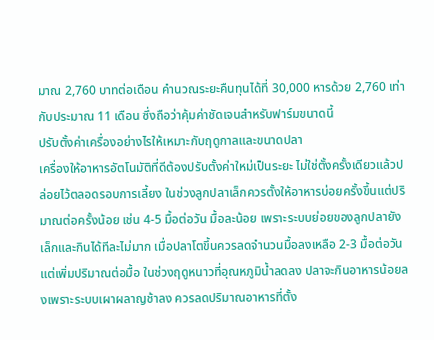มาณ 2,760 บาทต่อเดือน คำนวณระยะคืนทุนได้ที่ 30,000 หารด้วย 2,760 เท่ากับประมาณ 11 เดือน ซึ่งถือว่าคุ้มค่าชัดเจนสำหรับฟาร์มขนาดนี้
ปรับตั้งค่าเครื่องอย่างไรให้เหมาะกับฤดูกาลและขนาดปลา
เครื่องให้อาหารอัตโนมัติที่ดีต้องปรับตั้งค่าใหม่เป็นระยะ ไม่ใช่ตั้งครั้งเดียวแล้วปล่อยไว้ตลอดรอบการเลี้ยง ในช่วงลูกปลาเล็กควรตั้งให้อาหารบ่อยครั้งขึ้นแต่ปริมาณต่อครั้งน้อย เช่น 4-5 มื้อต่อวัน มื้อละน้อย เพราะระบบย่อยของลูกปลายังเล็กและกินได้ทีละไม่มาก เมื่อปลาโตขึ้นควรลดจำนวนมื้อลงเหลือ 2-3 มื้อต่อวันแต่เพิ่มปริมาณต่อมื้อ ในช่วงฤดูหนาวที่อุณหภูมิน้ำลดลง ปลาจะกินอาหารน้อยลงเพราะระบบเผาผลาญช้าลง ควรลดปริมาณอาหารที่ตั้ง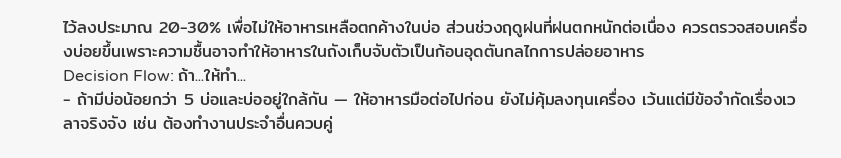ไว้ลงประมาณ 20-30% เพื่อไม่ให้อาหารเหลือตกค้างในบ่อ ส่วนช่วงฤดูฝนที่ฝนตกหนักต่อเนื่อง ควรตรวจสอบเครื่องบ่อยขึ้นเพราะความชื้นอาจทำให้อาหารในถังเก็บจับตัวเป็นก้อนอุดตันกลไกการปล่อยอาหาร
Decision Flow: ถ้า...ให้ทำ...
- ถ้ามีบ่อน้อยกว่า 5 บ่อและบ่ออยู่ใกล้กัน — ให้อาหารมือต่อไปก่อน ยังไม่คุ้มลงทุนเครื่อง เว้นแต่มีข้อจำกัดเรื่องเวลาจริงจัง เช่น ต้องทำงานประจำอื่นควบคู่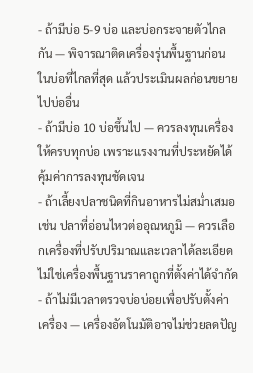- ถ้ามีบ่อ 5-9 บ่อ และบ่อกระจายตัวไกลกัน — พิจารณาติดเครื่องรุ่นพื้นฐานก่อนในบ่อที่ไกลที่สุด แล้วประเมินผลก่อนขยายไปบ่ออื่น
- ถ้ามีบ่อ 10 บ่อขึ้นไป — ควรลงทุนเครื่องให้ครบทุกบ่อ เพราะแรงงานที่ประหยัดได้คุ้มค่าการลงทุนชัดเจน
- ถ้าเลี้ยงปลาชนิดที่กินอาหารไม่สม่ำเสมอ เช่น ปลาที่อ่อนไหวต่ออุณหภูมิ — ควรเลือกเครื่องที่ปรับปริมาณและเวลาได้ละเอียด ไม่ใช่เครื่องพื้นฐานราคาถูกที่ตั้งค่าได้จำกัด
- ถ้าไม่มีเวลาตรวจบ่อบ่อยเพื่อปรับตั้งค่าเครื่อง — เครื่องอัตโนมัติอาจไม่ช่วยลดปัญ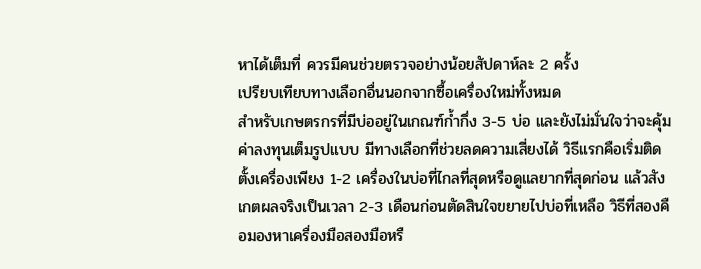หาได้เต็มที่ ควรมีคนช่วยตรวจอย่างน้อยสัปดาห์ละ 2 ครั้ง
เปรียบเทียบทางเลือกอื่นนอกจากซื้อเครื่องใหม่ทั้งหมด
สำหรับเกษตรกรที่มีบ่ออยู่ในเกณฑ์ก้ำกึ่ง 3-5 บ่อ และยังไม่มั่นใจว่าจะคุ้มค่าลงทุนเต็มรูปแบบ มีทางเลือกที่ช่วยลดความเสี่ยงได้ วิธีแรกคือเริ่มติดตั้งเครื่องเพียง 1-2 เครื่องในบ่อที่ไกลที่สุดหรือดูแลยากที่สุดก่อน แล้วสังเกตผลจริงเป็นเวลา 2-3 เดือนก่อนตัดสินใจขยายไปบ่อที่เหลือ วิธีที่สองคือมองหาเครื่องมือสองมือหรื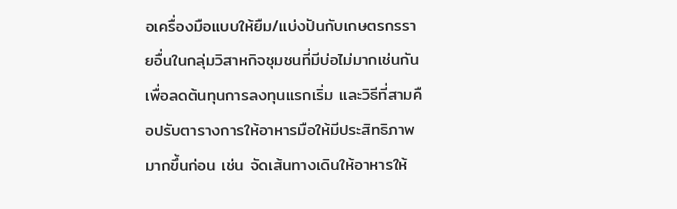อเครื่องมือแบบให้ยืม/แบ่งปันกับเกษตรกรรายอื่นในกลุ่มวิสาหกิจชุมชนที่มีบ่อไม่มากเช่นกัน เพื่อลดต้นทุนการลงทุนแรกเริ่ม และวิธีที่สามคือปรับตารางการให้อาหารมือให้มีประสิทธิภาพมากขึ้นก่อน เช่น จัดเส้นทางเดินให้อาหารให้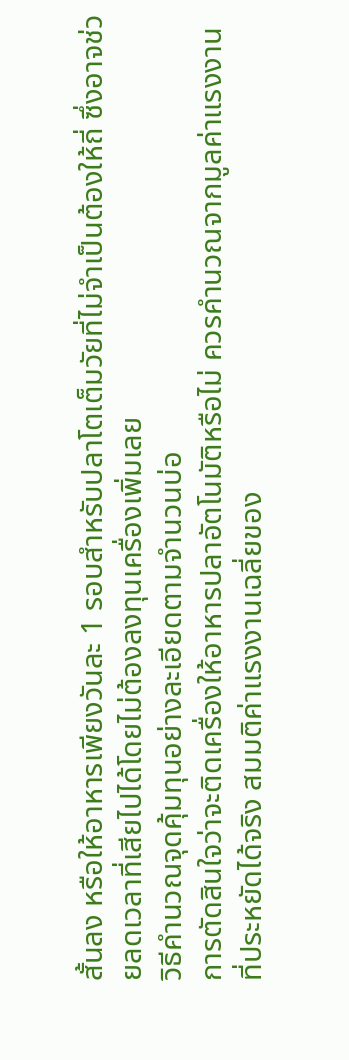สั้นลง หรือให้อาหารเพียงวันละ 1 รอบสำหรับปลาโตเต็มวัยที่ไม่จำเป็นต้องให้ถี่ ซึ่งอาจช่วยลดเวลาที่เสียไปได้โดยไม่ต้องลงทุนเครื่องเพิ่มเลย
วิธีคำนวณจุดคุ้มทุนอย่างละเอียดตามจำนวนบ่อ
การตัดสินใจว่าจะติดเครื่องให้อาหารปลาอัตโนมัติหรือไม่ ควรคำนวณจากมูลค่าแรงงานที่ประหยัดได้จริง สมมติค่าแรงงานเฉลี่ยของ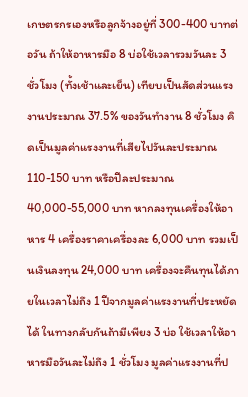เกษตรกรเองหรือลูกจ้างอยู่ที่ 300-400 บาทต่อวัน ถ้าให้อาหารมือ 8 บ่อใช้เวลารวมวันละ 3 ชั่วโมง (ทั้งเช้าและเย็น) เทียบเป็นสัดส่วนแรงงานประมาณ 37.5% ของวันทำงาน 8 ชั่วโมง คิดเป็นมูลค่าแรงงานที่เสียไปวันละประมาณ 110-150 บาท หรือปีละประมาณ 40,000-55,000 บาท หากลงทุนเครื่องให้อาหาร 4 เครื่องราคาเครื่องละ 6,000 บาท รวมเป็นเงินลงทุน 24,000 บาท เครื่องจะคืนทุนได้ภายในเวลาไม่ถึง 1 ปีจากมูลค่าแรงงานที่ประหยัดได้ ในทางกลับกันถ้ามีเพียง 3 บ่อ ใช้เวลาให้อาหารมือวันละไม่ถึง 1 ชั่วโมง มูลค่าแรงงานที่ป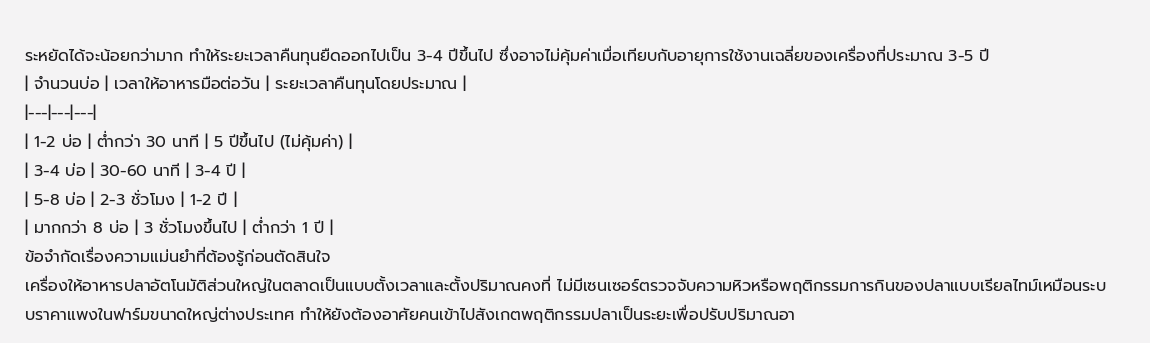ระหยัดได้จะน้อยกว่ามาก ทำให้ระยะเวลาคืนทุนยืดออกไปเป็น 3-4 ปีขึ้นไป ซึ่งอาจไม่คุ้มค่าเมื่อเทียบกับอายุการใช้งานเฉลี่ยของเครื่องที่ประมาณ 3-5 ปี
| จำนวนบ่อ | เวลาให้อาหารมือต่อวัน | ระยะเวลาคืนทุนโดยประมาณ |
|---|---|---|
| 1-2 บ่อ | ต่ำกว่า 30 นาที | 5 ปีขึ้นไป (ไม่คุ้มค่า) |
| 3-4 บ่อ | 30-60 นาที | 3-4 ปี |
| 5-8 บ่อ | 2-3 ชั่วโมง | 1-2 ปี |
| มากกว่า 8 บ่อ | 3 ชั่วโมงขึ้นไป | ต่ำกว่า 1 ปี |
ข้อจำกัดเรื่องความแม่นยำที่ต้องรู้ก่อนตัดสินใจ
เครื่องให้อาหารปลาอัตโนมัติส่วนใหญ่ในตลาดเป็นแบบตั้งเวลาและตั้งปริมาณคงที่ ไม่มีเซนเซอร์ตรวจจับความหิวหรือพฤติกรรมการกินของปลาแบบเรียลไทม์เหมือนระบบราคาแพงในฟาร์มขนาดใหญ่ต่างประเทศ ทำให้ยังต้องอาศัยคนเข้าไปสังเกตพฤติกรรมปลาเป็นระยะเพื่อปรับปริมาณอา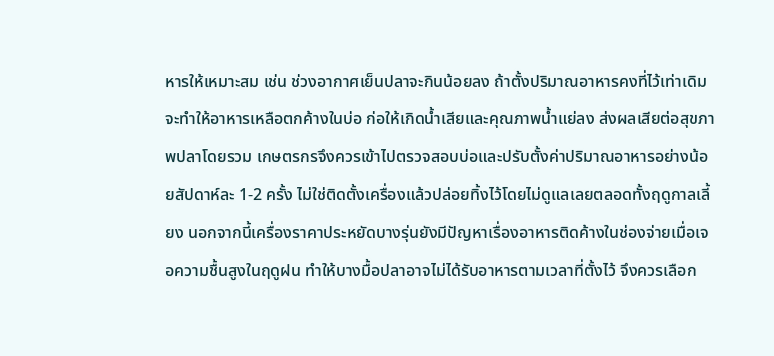หารให้เหมาะสม เช่น ช่วงอากาศเย็นปลาจะกินน้อยลง ถ้าตั้งปริมาณอาหารคงที่ไว้เท่าเดิมจะทำให้อาหารเหลือตกค้างในบ่อ ก่อให้เกิดน้ำเสียและคุณภาพน้ำแย่ลง ส่งผลเสียต่อสุขภาพปลาโดยรวม เกษตรกรจึงควรเข้าไปตรวจสอบบ่อและปรับตั้งค่าปริมาณอาหารอย่างน้อยสัปดาห์ละ 1-2 ครั้ง ไม่ใช่ติดตั้งเครื่องแล้วปล่อยทิ้งไว้โดยไม่ดูแลเลยตลอดทั้งฤดูกาลเลี้ยง นอกจากนี้เครื่องราคาประหยัดบางรุ่นยังมีปัญหาเรื่องอาหารติดค้างในช่องจ่ายเมื่อเจอความชื้นสูงในฤดูฝน ทำให้บางมื้อปลาอาจไม่ได้รับอาหารตามเวลาที่ตั้งไว้ จึงควรเลือก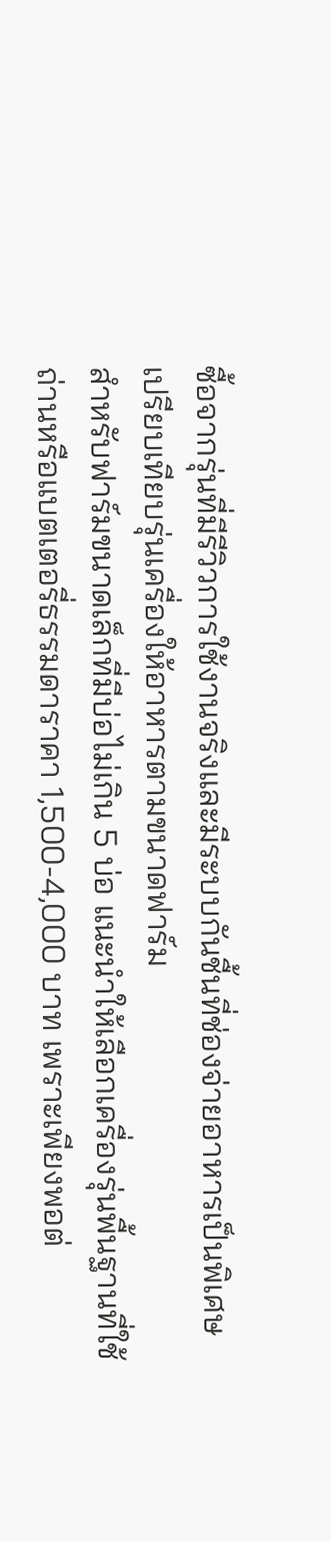ซื้อจากรุ่นที่มีรีวิวการใช้งานจริงและมีระบบกันชื้นที่ช่องจ่ายอาหารเป็นพิเศษ
เปรียบเทียบรุ่นเครื่องให้อาหารตามขนาดฟาร์ม
สำหรับฟาร์มขนาดเล็กที่มีบ่อไม่เกิน 5 บ่อ แนะนำให้เลือกเครื่องรุ่นพื้นฐานที่ใช้ถ่านหรือแบตเตอรี่ธรรมดาราคา 1,500-4,000 บาท เพราะเพียงพอต่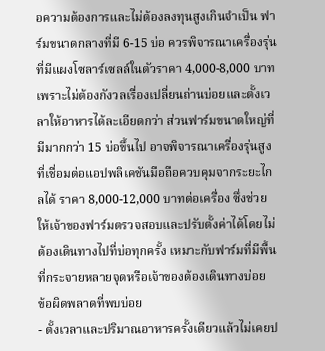อความต้องการและไม่ต้องลงทุนสูงเกินจำเป็น ฟาร์มขนาดกลางที่มี 6-15 บ่อ ควรพิจารณาเครื่องรุ่นที่มีแผงโซลาร์เซลล์ในตัวราคา 4,000-8,000 บาท เพราะไม่ต้องกังวลเรื่องเปลี่ยนถ่านบ่อยและตั้งเวลาให้อาหารได้ละเอียดกว่า ส่วนฟาร์มขนาดใหญ่ที่มีมากกว่า 15 บ่อขึ้นไป อาจพิจารณาเครื่องรุ่นสูงที่เชื่อมต่อแอปพลิเคชันมือถือควบคุมจากระยะไกลได้ ราคา 8,000-12,000 บาทต่อเครื่อง ซึ่งช่วยให้เจ้าของฟาร์มตรวจสอบและปรับตั้งค่าได้โดยไม่ต้องเดินทางไปที่บ่อทุกครั้ง เหมาะกับฟาร์มที่มีพื้นที่กระจายหลายจุดหรือเจ้าของต้องเดินทางบ่อย
ข้อผิดพลาดที่พบบ่อย
- ตั้งเวลาและปริมาณอาหารครั้งเดียวแล้วไม่เคยป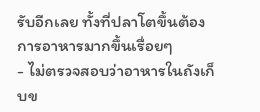รับอีกเลย ทั้งที่ปลาโตขึ้นต้องการอาหารมากขึ้นเรื่อยๆ
- ไม่ตรวจสอบว่าอาหารในถังเก็บข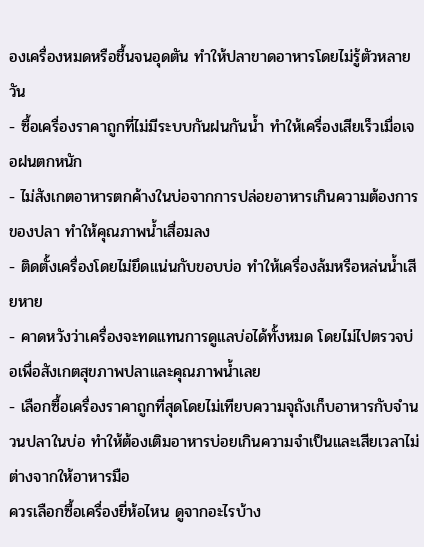องเครื่องหมดหรือชื้นจนอุดตัน ทำให้ปลาขาดอาหารโดยไม่รู้ตัวหลายวัน
- ซื้อเครื่องราคาถูกที่ไม่มีระบบกันฝนกันน้ำ ทำให้เครื่องเสียเร็วเมื่อเจอฝนตกหนัก
- ไม่สังเกตอาหารตกค้างในบ่อจากการปล่อยอาหารเกินความต้องการของปลา ทำให้คุณภาพน้ำเสื่อมลง
- ติดตั้งเครื่องโดยไม่ยึดแน่นกับขอบบ่อ ทำให้เครื่องล้มหรือหล่นน้ำเสียหาย
- คาดหวังว่าเครื่องจะทดแทนการดูแลบ่อได้ทั้งหมด โดยไม่ไปตรวจบ่อเพื่อสังเกตสุขภาพปลาและคุณภาพน้ำเลย
- เลือกซื้อเครื่องราคาถูกที่สุดโดยไม่เทียบความจุถังเก็บอาหารกับจำนวนปลาในบ่อ ทำให้ต้องเติมอาหารบ่อยเกินความจำเป็นและเสียเวลาไม่ต่างจากให้อาหารมือ
ควรเลือกซื้อเครื่องยี่ห้อไหน ดูจากอะไรบ้าง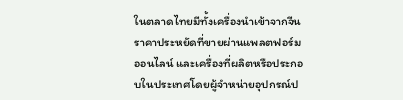ในตลาดไทยมีทั้งเครื่องนำเข้าจากจีนราคาประหยัดที่ขายผ่านแพลตฟอร์มออนไลน์ และเครื่องที่ผลิตหรือประกอบในประเทศโดยผู้จำหน่ายอุปกรณ์ป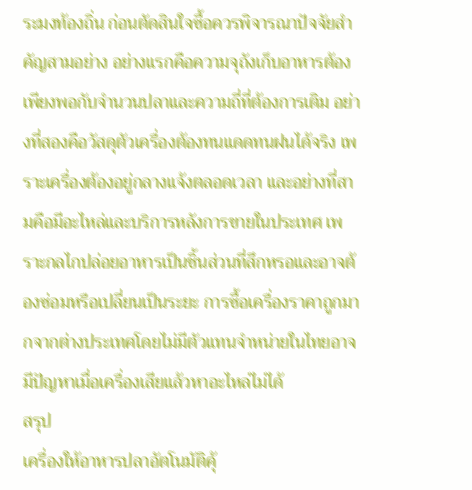ระมงท้องถิ่น ก่อนตัดสินใจซื้อควรพิจารณาปัจจัยสำคัญสามอย่าง อย่างแรกคือความจุถังเก็บอาหารต้องเพียงพอกับจำนวนปลาและความถี่ที่ต้องการเติม อย่างที่สองคือวัสดุตัวเครื่องต้องทนแดดทนฝนได้จริง เพราะเครื่องต้องอยู่กลางแจ้งตลอดเวลา และอย่างที่สามคือมีอะไหล่และบริการหลังการขายในประเทศ เพราะกลไกปล่อยอาหารเป็นชิ้นส่วนที่สึกหรอและอาจต้องซ่อมหรือเปลี่ยนเป็นระยะ การซื้อเครื่องราคาถูกมากจากต่างประเทศโดยไม่มีตัวแทนจำหน่ายในไทยอาจมีปัญหาเมื่อเครื่องเสียแล้วหาอะไหล่ไม่ได้
สรุป
เครื่องให้อาหารปลาอัตโนมัติคุ้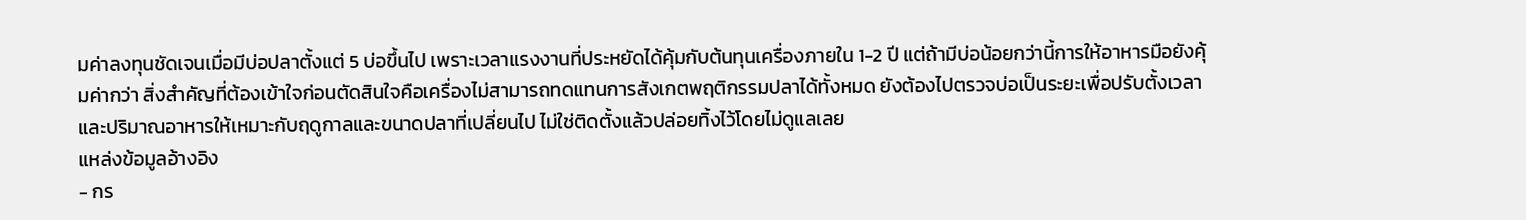มค่าลงทุนชัดเจนเมื่อมีบ่อปลาตั้งแต่ 5 บ่อขึ้นไป เพราะเวลาแรงงานที่ประหยัดได้คุ้มกับต้นทุนเครื่องภายใน 1-2 ปี แต่ถ้ามีบ่อน้อยกว่านี้การให้อาหารมือยังคุ้มค่ากว่า สิ่งสำคัญที่ต้องเข้าใจก่อนตัดสินใจคือเครื่องไม่สามารถทดแทนการสังเกตพฤติกรรมปลาได้ทั้งหมด ยังต้องไปตรวจบ่อเป็นระยะเพื่อปรับตั้งเวลาและปริมาณอาหารให้เหมาะกับฤดูกาลและขนาดปลาที่เปลี่ยนไป ไม่ใช่ติดตั้งแล้วปล่อยทิ้งไว้โดยไม่ดูแลเลย
แหล่งข้อมูลอ้างอิง
- กร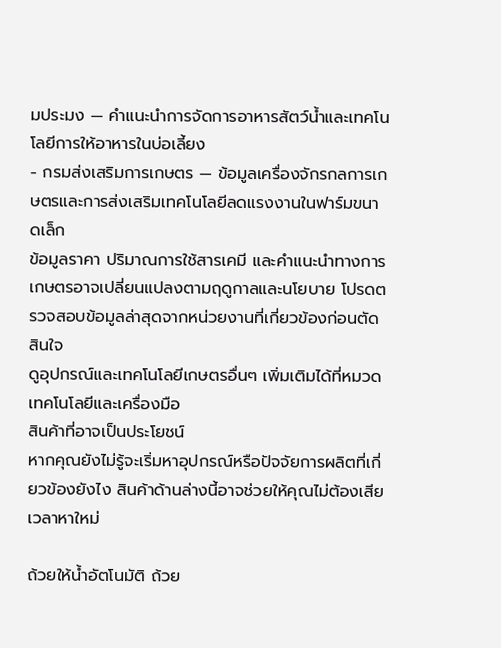มประมง — คำแนะนำการจัดการอาหารสัตว์น้ำและเทคโนโลยีการให้อาหารในบ่อเลี้ยง
- กรมส่งเสริมการเกษตร — ข้อมูลเครื่องจักรกลการเกษตรและการส่งเสริมเทคโนโลยีลดแรงงานในฟาร์มขนาดเล็ก
ข้อมูลราคา ปริมาณการใช้สารเคมี และคำแนะนำทางการเกษตรอาจเปลี่ยนแปลงตามฤดูกาลและนโยบาย โปรดตรวจสอบข้อมูลล่าสุดจากหน่วยงานที่เกี่ยวข้องก่อนตัดสินใจ
ดูอุปกรณ์และเทคโนโลยีเกษตรอื่นๆ เพิ่มเติมได้ที่หมวด เทคโนโลยีและเครื่องมือ
สินค้าที่อาจเป็นประโยชน์
หากคุณยังไม่รู้จะเริ่มหาอุปกรณ์หรือปัจจัยการผลิตที่เกี่ยวข้องยังไง สินค้าด้านล่างนี้อาจช่วยให้คุณไม่ต้องเสียเวลาหาใหม่

ถ้วยให้น้ำอัตโนมัติ ถ้วย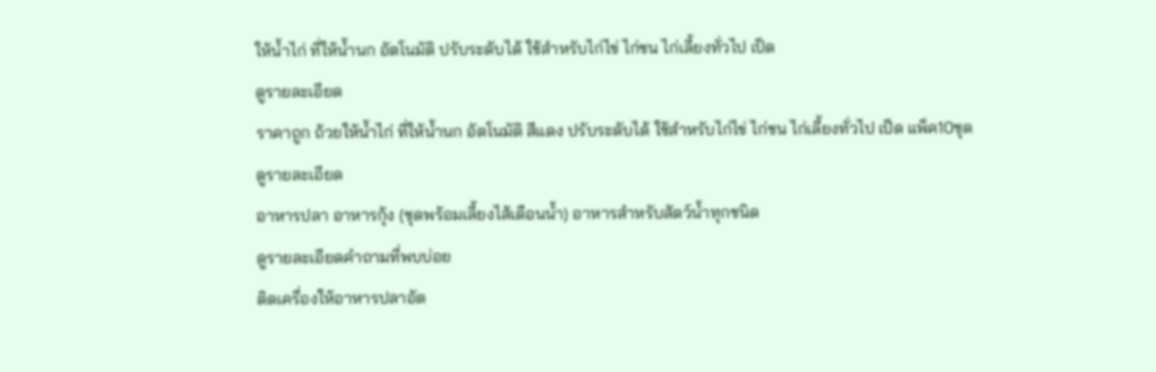ให้น้ำไก่ ที่ให้น้ำนก อัตโนมัติ ปรับระดับได้ ใช้สำหรับไก่ไข่ ไก่ชน ไก่เลี้ยงทั่วไป เป็ด
ดูรายละเอียด
ราคาถูก ถ้วยให้น้ำไก่ ที่ให้น้ำนก อัตโนมัติ สีแดง ปรับระดับได้ ใช้สำหรับไก่ไข่ ไก่ชน ไก่เลี้ยงทั่วไป เป็ด แพ็ค10ชุด
ดูรายละเอียด
อาหารปลา อาหารกุ้ง (ชุดพร้อมเลี้ยงไส้เดือนน้ำ) อาหารสำหรับสัตว์น้ำทุกชนิด
ดูรายละเอียดคำถามที่พบบ่อย
ติดเครื่องให้อาหารปลาอัต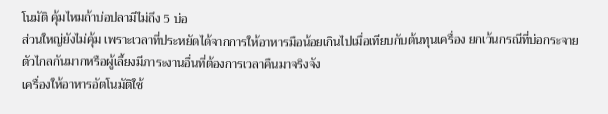โนมัติ คุ้มไหมถ้าบ่อปลามีไม่ถึง 5 บ่อ
ส่วนใหญ่ยังไม่คุ้ม เพราะเวลาที่ประหยัดได้จากการให้อาหารมือน้อยเกินไปเมื่อเทียบกับต้นทุนเครื่อง ยกเว้นกรณีที่บ่อกระจายตัวไกลกันมากหรือผู้เลี้ยงมีภาระงานอื่นที่ต้องการเวลาคืนมาจริงจัง
เครื่องให้อาหารอัตโนมัติใช้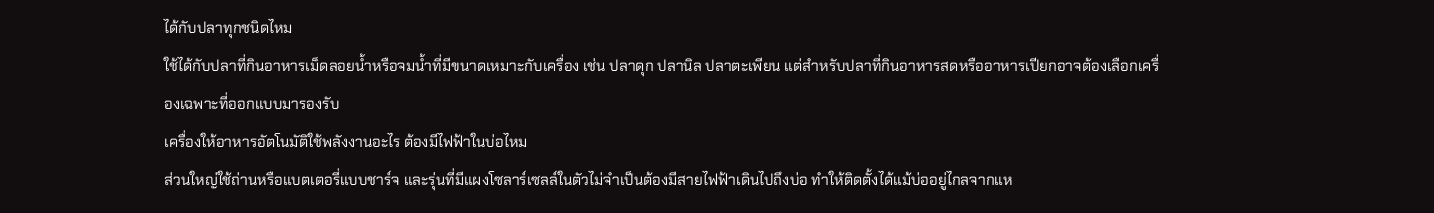ได้กับปลาทุกชนิดไหม
ใช้ได้กับปลาที่กินอาหารเม็ดลอยน้ำหรือจมน้ำที่มีขนาดเหมาะกับเครื่อง เช่น ปลาดุก ปลานิล ปลาตะเพียน แต่สำหรับปลาที่กินอาหารสดหรืออาหารเปียกอาจต้องเลือกเครื่องเฉพาะที่ออกแบบมารองรับ
เครื่องให้อาหารอัตโนมัติใช้พลังงานอะไร ต้องมีไฟฟ้าในบ่อไหม
ส่วนใหญ่ใช้ถ่านหรือแบตเตอรี่แบบชาร์จ และรุ่นที่มีแผงโซลาร์เซลล์ในตัวไม่จำเป็นต้องมีสายไฟฟ้าเดินไปถึงบ่อ ทำให้ติดตั้งได้แม้บ่ออยู่ไกลจากแห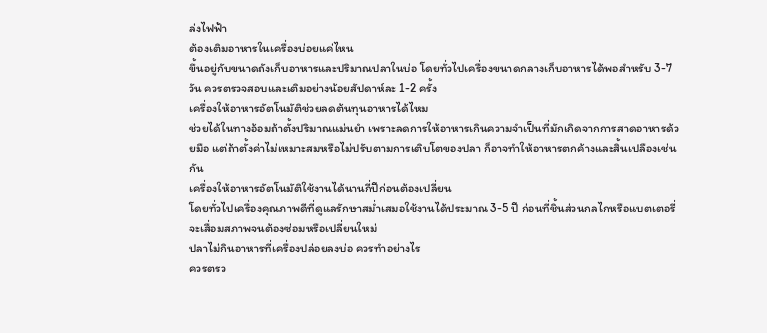ล่งไฟฟ้า
ต้องเติมอาหารในเครื่องบ่อยแค่ไหน
ขึ้นอยู่กับขนาดถังเก็บอาหารและปริมาณปลาในบ่อ โดยทั่วไปเครื่องขนาดกลางเก็บอาหารได้พอสำหรับ 3-7 วัน ควรตรวจสอบและเติมอย่างน้อยสัปดาห์ละ 1-2 ครั้ง
เครื่องให้อาหารอัตโนมัติช่วยลดต้นทุนอาหารได้ไหม
ช่วยได้ในทางอ้อมถ้าตั้งปริมาณแม่นยำ เพราะลดการให้อาหารเกินความจำเป็นที่มักเกิดจากการสาดอาหารด้วยมือ แต่ถ้าตั้งค่าไม่เหมาะสมหรือไม่ปรับตามการเติบโตของปลา ก็อาจทำให้อาหารตกค้างและสิ้นเปลืองเช่นกัน
เครื่องให้อาหารอัตโนมัติใช้งานได้นานกี่ปีก่อนต้องเปลี่ยน
โดยทั่วไปเครื่องคุณภาพดีที่ดูแลรักษาสม่ำเสมอใช้งานได้ประมาณ 3-5 ปี ก่อนที่ชิ้นส่วนกลไกหรือแบตเตอรี่จะเสื่อมสภาพจนต้องซ่อมหรือเปลี่ยนใหม่
ปลาไม่กินอาหารที่เครื่องปล่อยลงบ่อ ควรทำอย่างไร
ควรตรว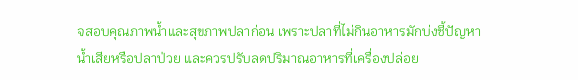จสอบคุณภาพน้ำและสุขภาพปลาก่อน เพราะปลาที่ไม่กินอาหารมักบ่งชี้ปัญหาน้ำเสียหรือปลาป่วย และควรปรับลดปริมาณอาหารที่เครื่องปล่อย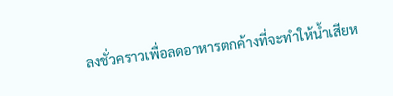ลงชั่วคราวเพื่อลดอาหารตกค้างที่จะทำให้น้ำเสียห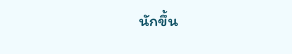นักขึ้น